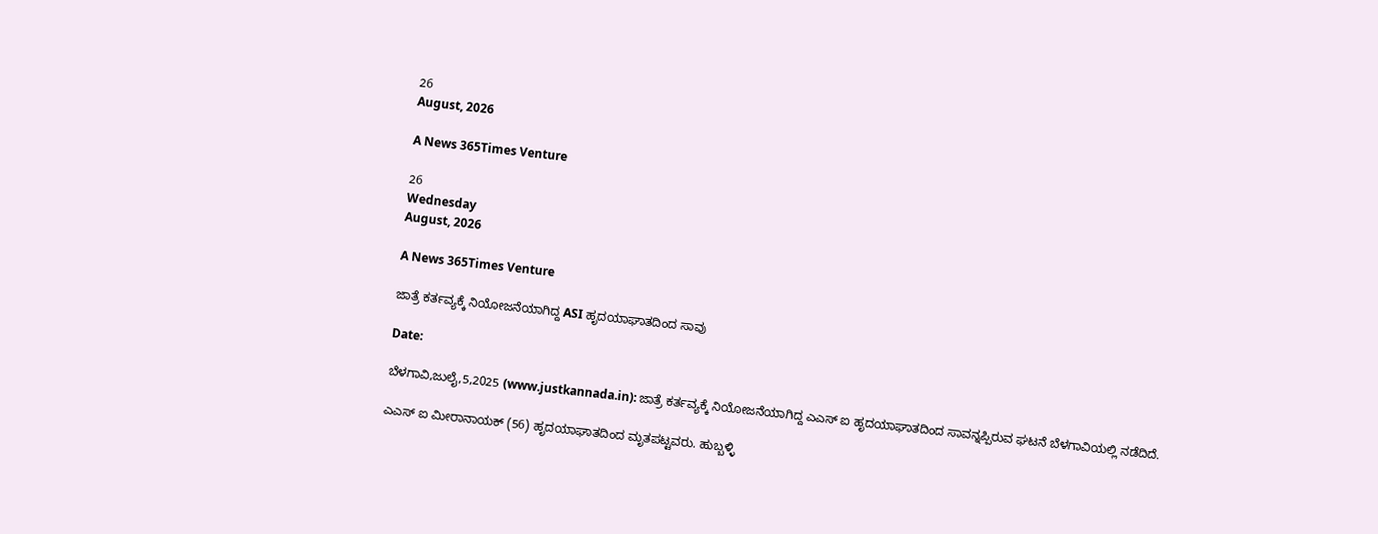26
August, 2026

A News 365Times Venture

26
Wednesday
August, 2026

A News 365Times Venture

ಜಾತ್ರೆ ಕರ್ತವ್ಯಕ್ಕೆ ನಿಯೋಜನೆಯಾಗಿದ್ದ ASI ಹೃದಯಾಘಾತದಿಂದ ಸಾವು

Date:

ಬೆಳಗಾವಿ,ಜುಲೈ,5,2025 (www.justkannada.in): ಜಾತ್ರೆ ಕರ್ತವ್ಯಕ್ಕೆ ನಿಯೋಜನೆಯಾಗಿದ್ದ ಎಎಸ್ ಐ ಹೃದಯಾಘಾತದಿಂದ ಸಾವನ್ನಪ್ಪಿರುವ ಘಟನೆ ಬೆಳಗಾವಿಯಲ್ಲಿ ನಡೆದಿದೆ.

ಎಎಸ್ ಐ ಮೀರಾನಾಯಕ್ (56) ಹೃದಯಾಘಾತದಿಂದ ಮೃತಪಟ್ಟವರು. ಹುಬ್ಬಳ್ಳಿ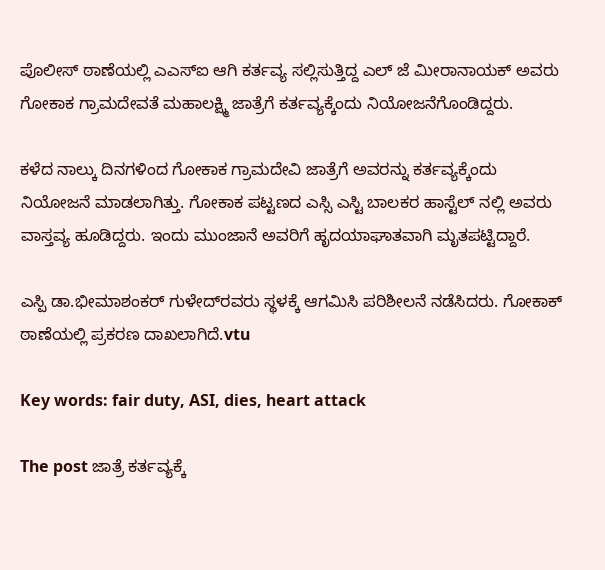ಪೊಲೀಸ್ ಠಾಣೆಯಲ್ಲಿ ಎಎಸ್‌ಐ ಆಗಿ ಕರ್ತವ್ಯ ಸಲ್ಲಿಸುತ್ತಿದ್ದ ಎಲ್ ಜೆ ಮೀರಾನಾಯಕ್ ಅವರು ಗೋಕಾಕ ಗ್ರಾಮದೇವತೆ ಮಹಾಲಕ್ಷ್ಮಿ ಜಾತ್ರೆಗೆ ಕರ್ತವ್ಯಕ್ಕೆಂದು ನಿಯೋಜನೆಗೊಂಡಿದ್ದರು.

ಕಳೆದ ನಾಲ್ಕು ದಿನಗಳಿಂದ ಗೋಕಾಕ ಗ್ರಾಮದೇವಿ ಜಾತ್ರೆಗೆ ಅವರನ್ನು ಕರ್ತವ್ಯಕ್ಕೆಂದು ನಿಯೋಜನೆ ಮಾಡಲಾಗಿತ್ತು. ಗೋಕಾಕ ಪಟ್ಟಣದ ಎಸ್ಸಿ ಎಸ್ಟಿ ಬಾಲಕರ ಹಾಸ್ಟೆಲ್ ನಲ್ಲಿ ಅವರು ವಾಸ್ತವ್ಯ ಹೂಡಿದ್ದರು. ಇಂದು ಮುಂಜಾನೆ ಅವರಿಗೆ ಹೃದಯಾಘಾತವಾಗಿ ಮೃತಪಟ್ಟಿದ್ದಾರೆ.

ಎಸ್ಪಿ ಡಾ.ಭೀಮಾಶಂಕರ್ ಗುಳೇದ್‌ರವರು ಸ್ಥಳಕ್ಕೆ ಆಗಮಿಸಿ ಪರಿಶೀಲನೆ ನಡೆಸಿದರು. ಗೋಕಾಕ್ ಠಾಣೆಯಲ್ಲಿ ಪ್ರಕರಣ ದಾಖಲಾಗಿದೆ.vtu

Key words: fair duty, ASI, dies, heart attack

The post ಜಾತ್ರೆ ಕರ್ತವ್ಯಕ್ಕೆ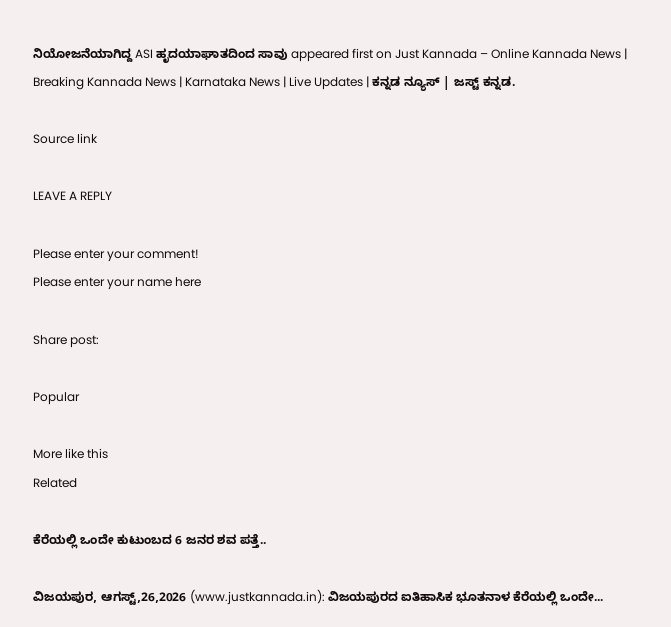ನಿಯೋಜನೆಯಾಗಿದ್ದ ASI ಹೃದಯಾಘಾತದಿಂದ ಸಾವು appeared first on Just Kannada – Online Kannada News | Breaking Kannada News | Karnataka News | Live Updates | ಕನ್ನಡ ನ್ಯೂಸ್ | ಜಸ್ಟ್ ಕನ್ನಡ.

Source link

LEAVE A REPLY

Please enter your comment!
Please enter your name here

Share post:

Popular

More like this
Related

ಕೆರೆಯಲ್ಲಿ ಒಂದೇ ಕುಟುಂಬದ 6 ಜನರ ಶವ ಪತ್ತೆ..

ವಿಜಯಪುರ, ಆಗಸ್ಟ್,26,2026 (www.justkannada.in): ವಿಜಯಪುರದ ಐತಿಹಾಸಿಕ ಭೂತನಾಳ ಕೆರೆಯಲ್ಲಿ ಒಂದೇ...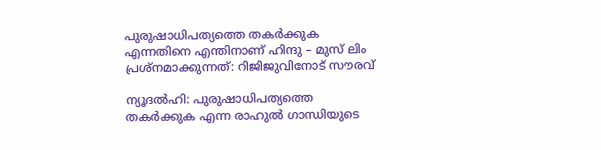പുരുഷാധിപത്യത്തെ തകര്‍ക്കുക എന്നതിനെ എന്തിനാണ് ഹിന്ദു – മുസ് ലിം പ്രശ്‌നമാക്കുന്നത്: റിജിജുവിനോട് സൗരവ്

ന്യൂദല്‍ഹി: പുരുഷാധിപത്യത്തെ തകര്‍ക്കുക എന്ന രാഹുല്‍ ഗാന്ധിയുടെ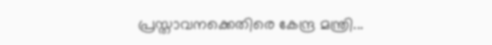പ്രസ്താവനക്കെതിരെ കേന്ദ്ര മന്ത്രി...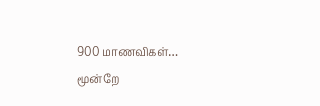900 மாணவிகள்… மூன்றே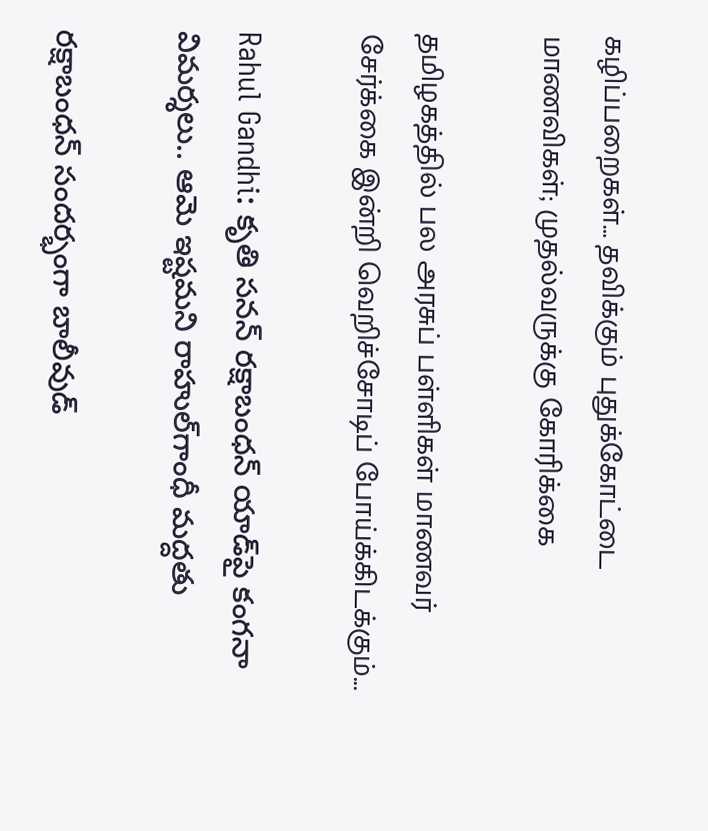கழிப்பறைகள்… தவிக்கும் புதுக்கோட்டை மாணவிகள்; முதல்வருக்கு கோரிக்கை

தமிழகத்தில் பல அரசுப் பள்ளிகள் மாணவர் சேர்க்கை இன்றி வெறிச்சோடிப் போய்க்கிடக்கும்...

Rahul Gandhi: కృతి సనన్‌ రక్షాబంధన్ యాడ్‌పై కంగనా విమర్శలు.. ఆమె ఇష్టమని రాహుల్‌గాంధీ మద్దతు

రక్షాబంధన్ సందర్భంగా బాలీవుడ్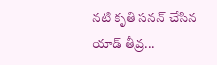నటి కృతి సనన్ చేసిన యాడ్ తీవ్ర...